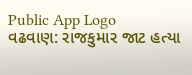Public App Logo
વઢવાણ: રાજકુમાર જાટ હત્યા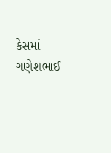કેસમાં ગણેશભાઈ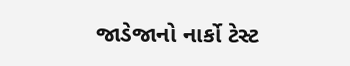જાડેજાનો નાર્કો ટેસ્ટ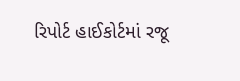રિપોર્ટ હાઈકોર્ટમાં રજૂ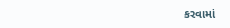કરવામાં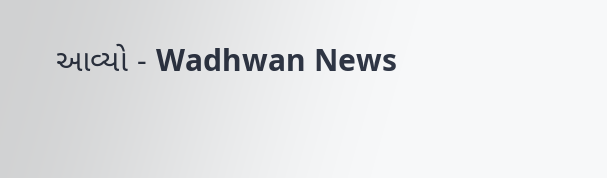આવ્યો - Wadhwan News